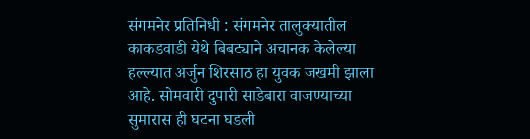संगमनेर प्रतिनिधी : संगमनेर तालुक्यातील काकडवाडी येथे बिबट्याने अचानक केलेल्या हल्ल्यात अर्जुन शिरसाठ हा युवक जखमी झाला आहे. सोमवारी दुपारी साडेबारा वाजण्याच्या सुमारास ही घटना घडली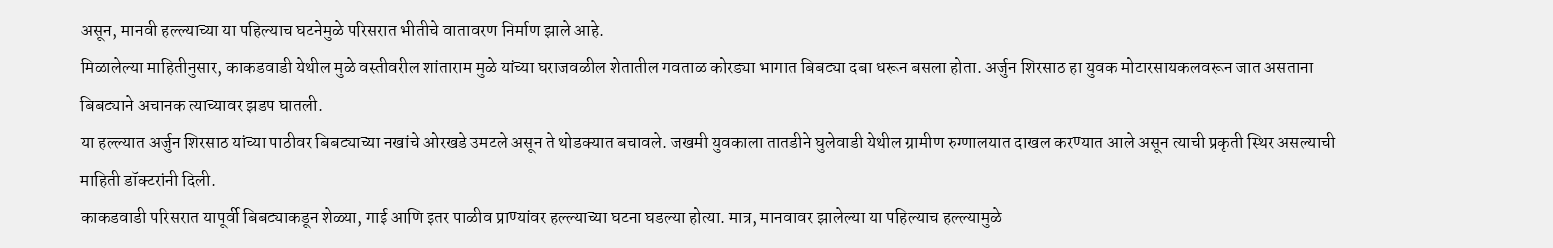असून, मानवी हल्ल्याच्या या पहिल्याच घटनेमुळे परिसरात भीतीचे वातावरण निर्माण झाले आहे.
मिळालेल्या माहितीनुसार, काकडवाडी येथील मुळे वस्तीवरील शांताराम मुळे यांच्या घराजवळील शेतातील गवताळ कोरड्या भागात बिबट्या दबा धरून बसला होता. अर्जुन शिरसाठ हा युवक मोटारसायकलवरून जात असताना बिबट्याने अचानक त्याच्यावर झडप घातली.
या हल्ल्यात अर्जुन शिरसाठ यांच्या पाठीवर बिबट्याच्या नखांचे ओरखडे उमटले असून ते थोडक्यात बचावले. जखमी युवकाला तातडीने घुलेवाडी येथील ग्रामीण रुग्णालयात दाखल करण्यात आले असून त्याची प्रकृती स्थिर असल्याची माहिती डॉक्टरांनी दिली.
काकडवाडी परिसरात यापूर्वी बिबट्याकडून शेळ्या, गाई आणि इतर पाळीव प्राण्यांवर हल्ल्याच्या घटना घडल्या होत्या. मात्र, मानवावर झालेल्या या पहिल्याच हल्ल्यामुळे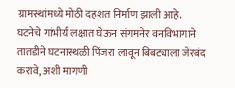ग्रामस्थांमध्ये मोठी दहशत निर्माण झाली आहे.
घटनेचे गांभीर्य लक्षात घेऊन संगमनेर वनविभागाने तातडीने घटनास्थळी पिंजरा लावून बिबट्याला जेरबंद करावे, अशी मागणी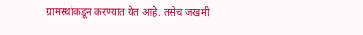ग्रामस्थांकडून करण्यात येत आहे. तसेच जखमी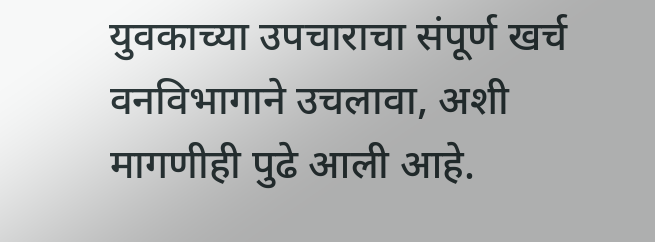युवकाच्या उपचाराचा संपूर्ण खर्च वनविभागाने उचलावा, अशी मागणीही पुढे आली आहे.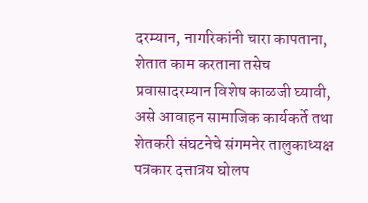दरम्यान, नागरिकांनी चारा कापताना, शेतात काम करताना तसेच प्रवासादरम्यान विशेष काळजी घ्यावी, असे आवाहन सामाजिक कार्यकर्ते तथा शेतकरी संघटनेचे संगमनेर तालुकाध्यक्ष पत्रकार दत्तात्रय घोलप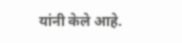यांनी केले आहे.